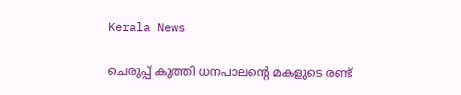Kerala News

ചെരുപ്പ് കുത്തി ധനപാലന്റെ മകളുടെ രണ്ട്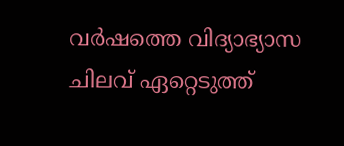വർഷത്തെ വിദ്യാഭ്യാസ ചിലവ് ഏറ്റെടുത്ത്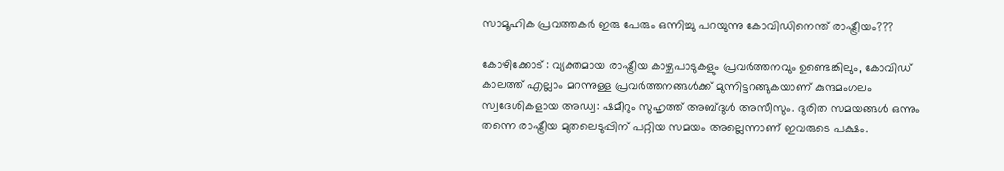സാമൂഹിക പ്രവത്തകർ ഇരു പേരും ഒന്നിച്ചു പറയുന്നു കോവിഡിനെന്ത് രാഷ്ട്രീയം???

കോഴിക്കോട് : വ്യക്തമായ രാഷ്ട്രീയ കാഴ്ചപാടുകളും പ്രവർത്തനവും ഉണ്ടെങ്കിലും, കോവിഡ് കാലത്ത് എല്ലാം മറന്നുള്ള പ്രവർത്തനങ്ങൾക്ക് മുന്നിട്ടറങ്ങുകയാണ് കുന്ദമംഗലം സ്വദേശികളായ അഡ്വ: ഷമീറും സുഹൃത്ത് അബ്ദുൾ അസീസും. ദുരിത സമയങ്ങൾ ഒന്നും തന്നെ രാഷ്ട്രീയ മുതലെടുപ്പിന് പറ്റിയ സമയം അല്ലെന്നാണ് ഇവരുടെ പക്ഷം.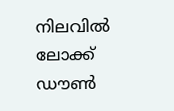നിലവിൽ ലോക്ക് ഡൗൺ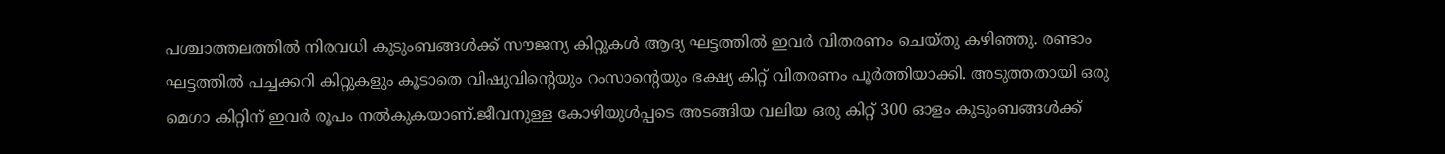പശ്ചാത്തലത്തിൽ നിരവധി കുടുംബങ്ങൾക്ക് സൗജന്യ കിറ്റുകൾ ആദ്യ ഘട്ടത്തിൽ ഇവർ വിതരണം ചെയ്തു കഴിഞ്ഞു. രണ്ടാം ഘട്ടത്തിൽ പച്ചക്കറി കിറ്റുകളും കൂടാതെ വിഷുവിന്റെയും റംസാന്റെയും ഭക്ഷ്യ കിറ്റ് വിതരണം പൂർത്തിയാക്കി. അടുത്തതായി ഒരു മെഗാ കിറ്റിന് ഇവർ രൂപം നൽകുകയാണ്.ജീവനുള്ള കോഴിയുൾപ്പടെ അടങ്ങിയ വലിയ ഒരു കിറ്റ് 300 ഓളം കുടുംബങ്ങൾക്ക്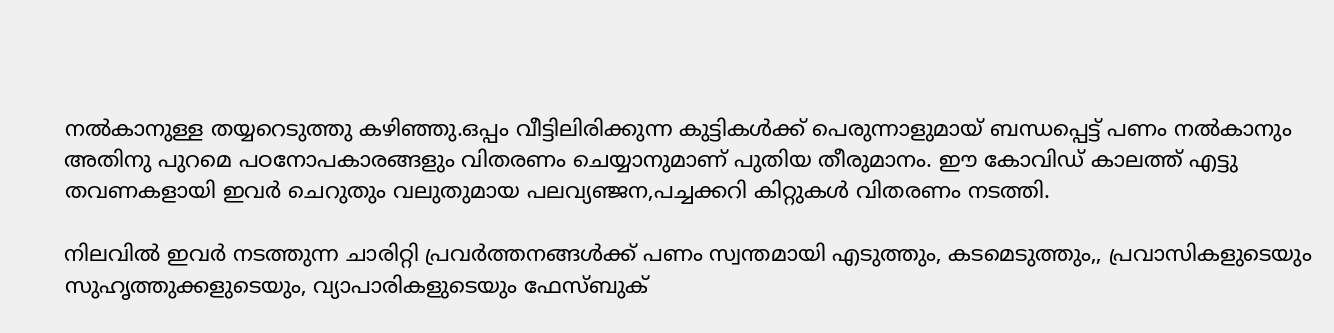നൽകാനുള്ള തയ്യറെടുത്തു കഴിഞ്ഞു.ഒപ്പം വീട്ടിലിരിക്കുന്ന കുട്ടികൾക്ക് പെരുന്നാളുമായ് ബന്ധപ്പെട്ട് പണം നൽകാനും അതിനു പുറമെ പഠനോപകാരങ്ങളും വിതരണം ചെയ്യാനുമാണ് പുതിയ തീരുമാനം. ഈ കോവിഡ് കാലത്ത് എട്ടു തവണകളായി ഇവർ ചെറുതും വലുതുമായ പലവ്യഞ്ജന,പച്ചക്കറി കിറ്റുകൾ വിതരണം നടത്തി.

നിലവിൽ ഇവർ നടത്തുന്ന ചാരിറ്റി പ്രവർത്തനങ്ങൾക്ക് പണം സ്വന്തമായി എടുത്തും, കടമെടുത്തും,, പ്രവാസികളുടെയും സുഹൃത്തുക്കളുടെയും, വ്യാപാരികളുടെയും ഫേസ്ബുക്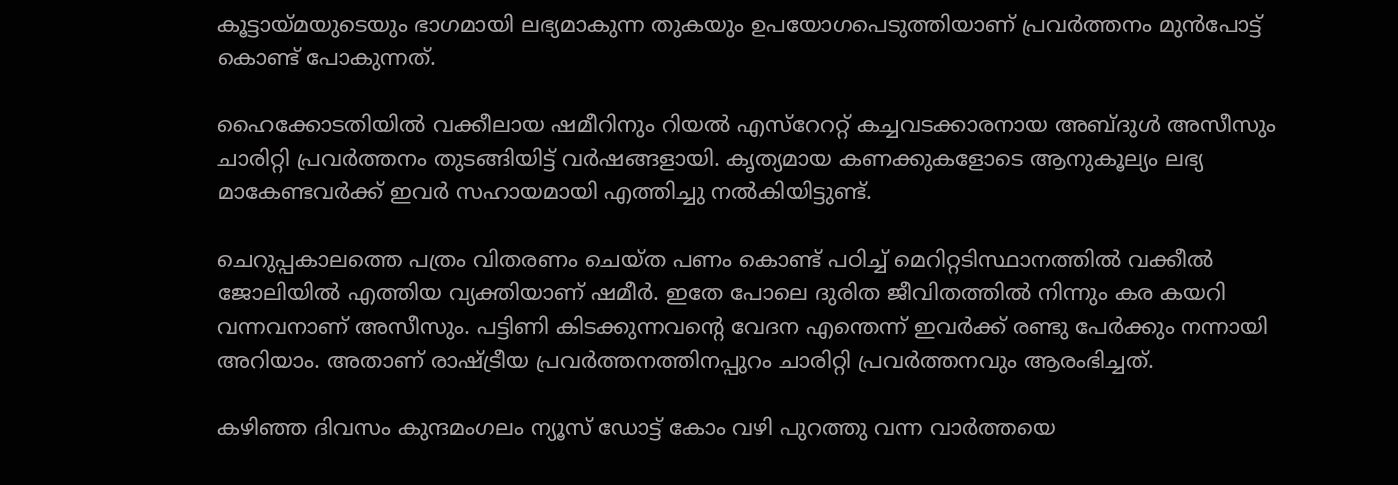കൂട്ടായ്മയുടെയും ഭാഗമായി ലഭ്യമാകുന്ന തുകയും ഉപയോഗപെടുത്തിയാണ് പ്രവർത്തനം മുൻപോട്ട് കൊണ്ട് പോകുന്നത്.

ഹൈക്കോടതിയിൽ വക്കീലായ ഷമീറിനും റിയൽ എസ്റേററ്റ് കച്ചവടക്കാരനായ അബ്ദുൾ അസീസും ചാരിറ്റി പ്രവർത്തനം തുടങ്ങിയിട്ട് വർഷങ്ങളായി. കൃത്യമായ കണക്കുകളോടെ ആനുകൂല്യം ലഭ്യ മാകേണ്ടവർക്ക് ഇവർ സഹായമായി എത്തിച്ചു നൽകിയിട്ടുണ്ട്.

ചെറുപ്പകാലത്തെ പത്രം വിതരണം ചെയ്ത പണം കൊണ്ട് പഠിച്ച് മെറിറ്റടിസ്ഥാനത്തിൽ വക്കീൽ ജോലിയിൽ എത്തിയ വ്യക്തിയാണ് ഷമീർ. ഇതേ പോലെ ദുരിത ജീവിതത്തിൽ നിന്നും കര കയറി വന്നവനാണ് അസീസും. പട്ടിണി കിടക്കുന്നവന്റെ വേദന എന്തെന്ന് ഇവർക്ക് രണ്ടു പേർക്കും നന്നായി അറിയാം. അതാണ് രാഷ്ട്രീയ പ്രവർത്തനത്തിനപ്പുറം ചാരിറ്റി പ്രവർത്തനവും ആരംഭിച്ചത്.

കഴിഞ്ഞ ദിവസം കുന്ദമംഗലം ന്യൂസ്‌ ഡോട്ട് കോം വഴി പുറത്തു വന്ന വാർത്തയെ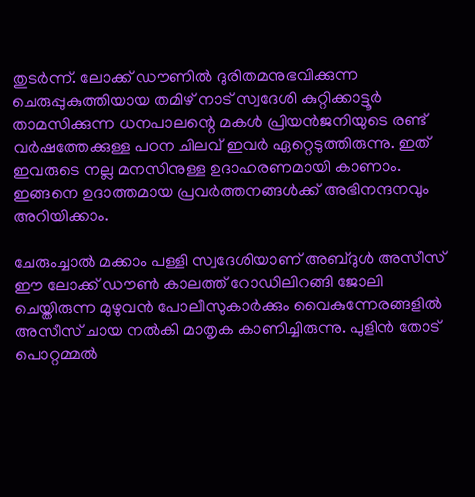തുടർന്ന്. ലോക്ക് ഡൗണിൽ ദുരിതമനുഭവിക്കുന്ന ചെരുപ്പുകുത്തിയായ തമിഴ് നാട് സ്വദേശി കുറ്റിക്കാട്ടൂർ താമസിക്കുന്ന ധനപാലന്റെ മകൾ പ്രിയൻജനിയുടെ രണ്ട് വർഷത്തേക്കുള്ള പഠന ചിലവ് ഇവർ ഏറ്റെടുത്തിരുന്നു. ഇത് ഇവരുടെ നല്ല മനസിനുള്ള ഉദാഹരണമായി കാണാം. ഇങ്ങനെ ഉദാത്തമായ പ്രവർത്തനങ്ങൾക്ക് അഭിനന്ദനവും അറിയിക്കാം.

ചേരുംച്ചാൽ മക്കാം പള്ളി സ്വദേശിയാണ് അബ്‌ദുൾ അസീസ് ഈ ലോക്ക് ഡൗൺ കാലത്ത് റോഡിലിറങ്ങി ജോലി ചെയ്തിരുന്ന മുഴുവൻ പോലീസുകാർക്കും വൈകുന്നേരങ്ങളിൽ അസീസ് ചായ നൽകി മാതൃക കാണിച്ചിരുന്നു. പുളിൻ തോട് പൊറ്റമ്മൽ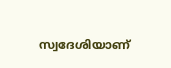സ്വദേശിയാണ്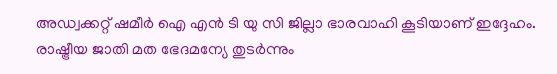അഡ്വക്കറ്റ് ഷമീർ ഐ എൻ ടി യു സി ജില്ലാ ഭാരവാഹി കൂടിയാണ് ഇദ്ദേഹം. രാഷ്ട്രീയ ജാതി മത ഭേദമന്യേ തുടർന്നും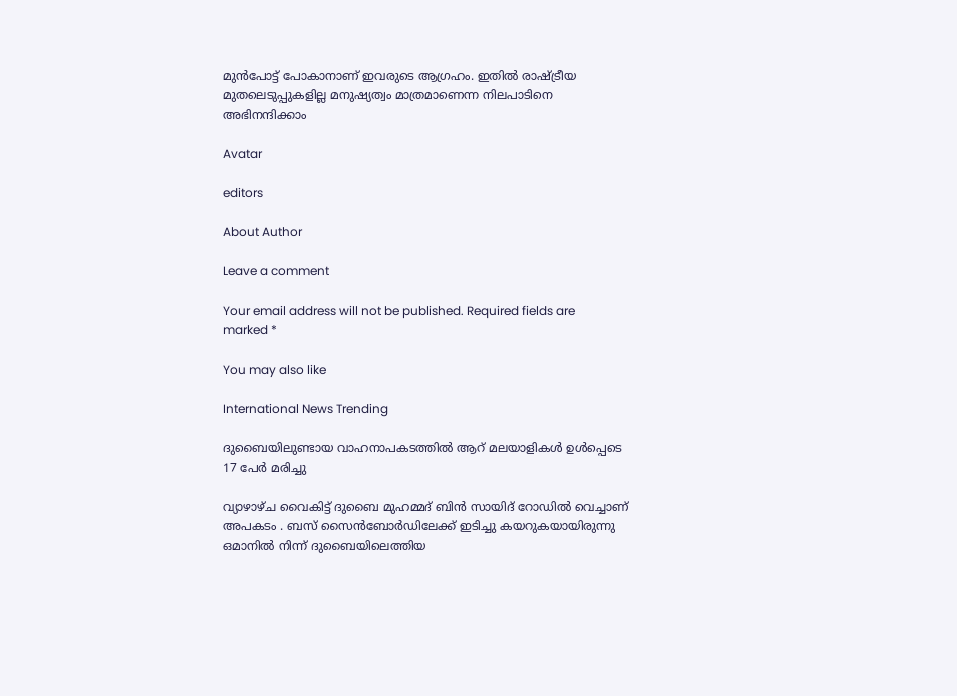മുൻപോട്ട് പോകാനാണ് ഇവരുടെ ആഗ്രഹം. ഇതിൽ രാഷ്ട്രീയ മുതലെടുപ്പുകളില്ല മനുഷ്യത്വം മാത്രമാണെന്ന നിലപാടിനെ അഭിനന്ദിക്കാം

Avatar

editors

About Author

Leave a comment

Your email address will not be published. Required fields are marked *

You may also like

International News Trending

ദുബൈയിലുണ്ടായ വാഹനാപകടത്തില്‍ ആറ് മലയാളികള്‍ ഉള്‍പ്പെടെ 17 പേര്‍ മരിച്ചു

വ്യാഴാഴ്ച വൈകിട്ട് ദുബൈ മുഹമ്മദ് ബിൻ സായിദ് റോഡിൽ വെച്ചാണ് അപകടം . ബസ് സൈൻബോർഡിലേക്ക് ഇടിച്ചു കയറുകയായിരുന്നു ഒമാനിൽ നിന്ന് ദുബൈയിലെത്തിയ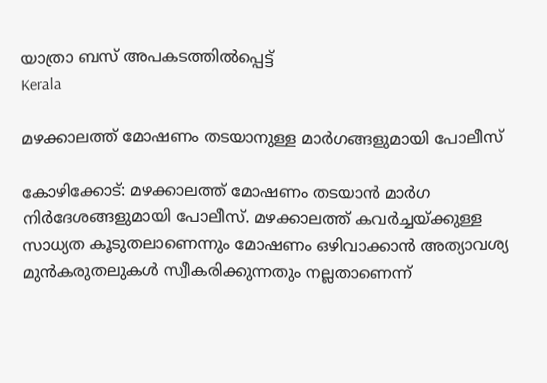യാത്രാ ബസ് അപകടത്തിൽപ്പെട്ട്
Kerala

മഴക്കാലത്ത് മോഷണം തടയാനുള്ള മാര്‍ഗങ്ങളുമായി പോലീസ്‌

കോഴിക്കോട്: മഴക്കാലത്ത് മോഷണം തടയാന്‍ മാര്‍ഗ നിര്‍ദേശങ്ങളുമായി പോലീസ്. മഴക്കാലത്ത് കവര്‍ച്ചയ്ക്കുള്ള സാധ്യത കൂടുതലാണെന്നും മോഷണം ഒഴിവാക്കാന്‍ അത്യാവശ്യ മുന്‍കരുതലുകള്‍ സ്വീകരിക്കുന്നതും നല്ലതാണെന്ന്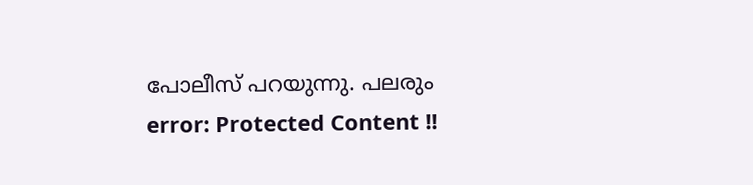പോലീസ് പറയുന്നു. പലരും
error: Protected Content !!